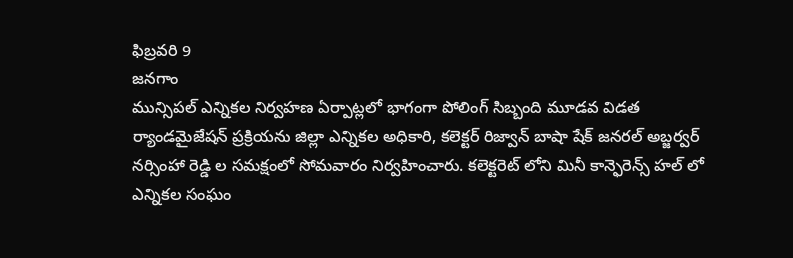ఫిబ్రవరి 9
జనగాం
మున్సిపల్ ఎన్నికల నిర్వహణ ఏర్పాట్లలో భాగంగా పోలింగ్ సిబ్బంది మూడవ విడత ర్యాండమైజేషన్ ప్రక్రియను జిల్లా ఎన్నికల అధికారి, కలెక్టర్ రిజ్వాన్ బాషా షేక్ జనరల్ అబ్జర్వర్ నర్సింహా రెడ్డి ల సమక్షంలో సోమవారం నిర్వహించారు. కలెక్టరెట్ లోని మినీ కాన్ఫెరెన్స్ హల్ లో ఎన్నికల సంఘం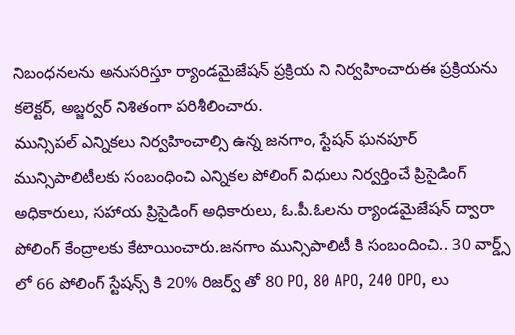నిబంధనలను అనుసరిస్తూ ర్యాండమైజేషన్ ప్రక్రియ ని నిర్వహించారుఈ ప్రక్రియను కలెక్టర్, అబ్జర్వర్ నిశితంగా పరిశీలించారు.
మున్సిపల్ ఎన్నికలు నిర్వహించాల్సి ఉన్న జనగాం, స్టేషన్ ఘనపూర్ మున్సిపాలిటీలకు సంబంధించి ఎన్నికల పోలింగ్ విధులు నిర్వర్తించే ప్రిసైడింగ్ అధికారులు, సహాయ ప్రిసైడింగ్ అధికారులు, ఓ.పీ.ఓలను ర్యాండమైజేషన్ ద్వారా పోలింగ్ కేంద్రాలకు కేటాయించారు.జనగాం మున్సిపాలిటీ కి సంబందించి.. 30 వార్డ్స్ లో 66 పోలింగ్ స్టేషన్స్ కి 20% రిజర్వ్ తో 80 PO, 80 APO, 240 OPO, లు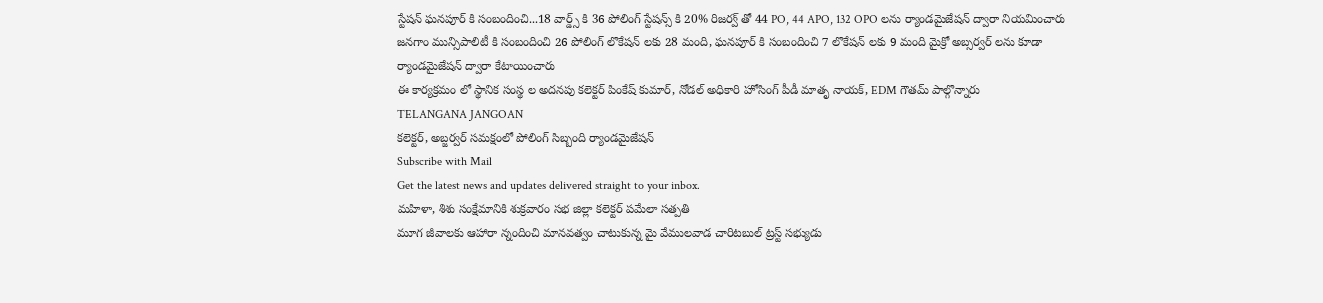స్టేషన్ ఘనపూర్ కి సంబందించి...18 వార్డ్స్ కి 36 పోలింగ్ స్టేషన్స్ కి 20% రిజర్వ్ తో 44 PO, 44 APO, 132 OPO లను ర్యాండమైజేషన్ ద్వారా నియమించారు జనగాం మున్సిపాలిటీ కి సంబందించి 26 పోలింగ్ లొకేషన్ లకు 28 మంది, ఘనపూర్ కి సంబందించి 7 లొకేషన్ లకు 9 మంది మైక్రో అబ్సర్వర్ లను కూడా ర్యాండమైజేషన్ ద్వారా కేటాయించారు
ఈ కార్యక్రమం లో స్థానిక సంస్థ ల అదనపు కలెక్టర్ పింకేష్ కుమార్, నోడల్ అధికారి హోసింగ్ పీడీ మాతృ నాయక్, EDM గౌతమ్ పాల్గొన్నారు
TELANGANA JANGOAN
కలెక్టర్, అబ్జర్వర్ సమక్షంలో పోలింగ్ సిబ్బంది ర్యాండమైజేషన్
Subscribe with Mail
Get the latest news and updates delivered straight to your inbox.
మహిళా, శిశు సంక్షేమానికి శుక్రవారం సభ జిల్లా కలెక్టర్ పమేలా సత్పతి
మూగ జీవాలకు ఆహారా న్నందించి మానవత్వం చాటుకున్న మై వేములవాడ చారిటబుల్ ట్రస్ట్ సభ్యుడు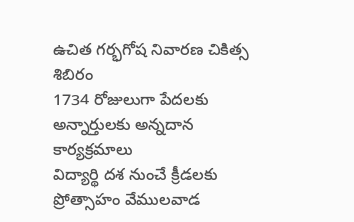ఉచిత గర్భగోష నివారణ చికిత్స శిబిరం
1734 రోజులుగా పేదలకు అన్నార్తులకు అన్నదాన కార్యక్రమాలు
విద్యార్థి దశ నుంచే క్రీడలకు ప్రోత్సాహం వేములవాడ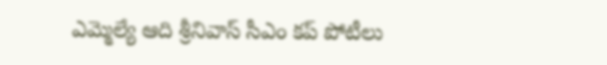ఎమ్మెల్యే ఆది శ్రీనివాస్ సీఎం కప్ పోటీలు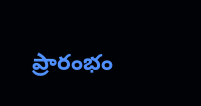ప్రారంభం